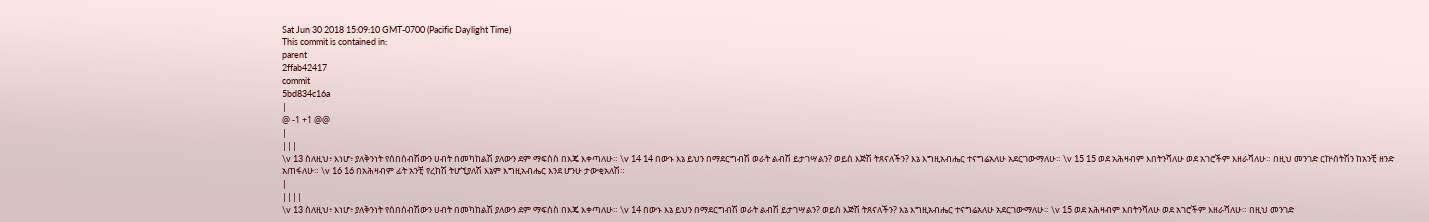Sat Jun 30 2018 15:09:10 GMT-0700 (Pacific Daylight Time)
This commit is contained in:
parent
2ffab42417
commit
5bd834c16a
|
@ -1 +1 @@
|
|||
\v 13 ስለዚህ፥ እነሆ፥ ያለቅንነት የሰበሰብሽውን ሀብት በመካከልሽ ያለውን ደም ማፍስስ በእጄ እቀጣለሁ። \v 14 14 በውኑ እኔ ይህን በማደርግብሽ ወራት ልብሽ ይታገሣልን? ወይስ እጅሽ ትጸናለችን? እኔ እግዚአብሔር ተናግሬአለሁ አደርገውማለሁ። \v 15 15 ወደ አሕዛብም እበትንሻለሁ ወደ አገሮችም እዘራሻለሁ። በዚህ መንገድ ርኵሰትሽን ከአንቺ ዘንድ አጠፋለሁ። \v 16 16 በአሕዛብም ፊት አንቺ የረከሽ ትሆኚያለሽ እኔም እግዚአብሔር እንደ ሆንሁ ታውቂአለሽ።
|
||||
\v 13 ስለዚህ፥ እነሆ፥ ያለቅንነት የሰበሰብሽውን ሀብት በመካከልሽ ያለውን ደም ማፍስስ በእጄ እቀጣለሁ። \v 14 በውኑ እኔ ይህን በማደርግብሽ ወራት ልብሽ ይታገሣልን? ወይስ እጅሽ ትጸናለችን? እኔ እግዚአብሔር ተናግሬአለሁ አደርገውማለሁ። \v 15 ወደ አሕዛብም እበትንሻለሁ ወደ አገሮችም እዘራሻለሁ። በዚህ መንገድ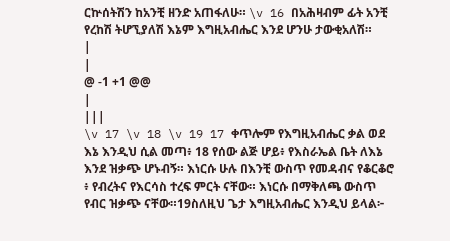ርኵሰትሽን ከአንቺ ዘንድ አጠፋለሁ። \v 16 በአሕዛብም ፊት አንቺ የረከሽ ትሆኚያለሽ እኔም እግዚአብሔር እንደ ሆንሁ ታውቂአለሽ።
|
|
@ -1 +1 @@
|
|||
\v 17 \v 18 \v 19 17 ቀጥሎም የእግዚአብሔር ቃል ወደ እኔ እንዲህ ሲል መጣ፥ 18 የሰው ልጅ ሆይ፥ የእስራኤል ቤት ለእኔ እንደ ዝቃጭ ሆኑብኝ። እነርሱ ሁሉ በእንቺ ውስጥ የመዳብና የቆርቆሮ ፥ የብረትና የእርሳስ ተረፍ ምርት ናቸው። እነርሱ በማቅለጫ ውስጥ የብር ዝቃጭ ናቸው።19ስለዚህ ጌታ እግዚአብሔር እንዲህ ይላል፦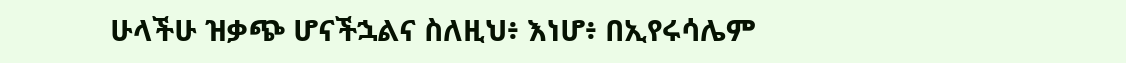ሁላችሁ ዝቃጭ ሆናችኋልና ስለዚህ፥ እነሆ፥ በኢየሩሳሌም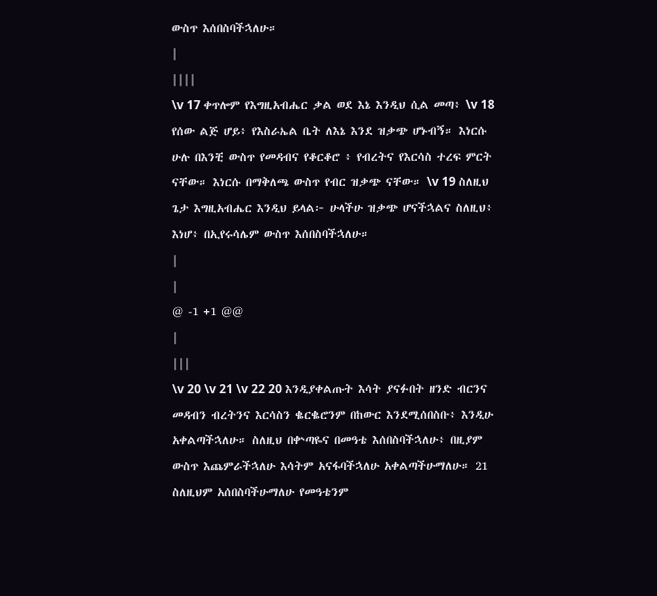ውስጥ እሰበስባችኋለሁ።
|
||||
\v 17 ቀጥሎም የእግዚአብሔር ቃል ወደ እኔ እንዲህ ሲል መጣ፥ \v 18 የሰው ልጅ ሆይ፥ የእስራኤል ቤት ለእኔ እንደ ዝቃጭ ሆኑብኝ። እነርሱ ሁሉ በእንቺ ውስጥ የመዳብና የቆርቆሮ ፥ የብረትና የእርሳስ ተረፍ ምርት ናቸው። እነርሱ በማቅለጫ ውስጥ የብር ዝቃጭ ናቸው። \v 19 ስለዚህ ጌታ እግዚአብሔር እንዲህ ይላል፦ ሁላችሁ ዝቃጭ ሆናችኋልና ስለዚህ፥ እነሆ፥ በኢየሩሳሌም ውስጥ እሰበስባችኋለሁ።
|
|
@ -1 +1 @@
|
|||
\v 20 \v 21 \v 22 20 እንዲያቀልጡት እሳት ያናፉበት ዘንድ ብርንና መዳብን ብረትንና እርሳስን ቈርቈሮንም በከውር እንደሚሰበስቡ፥ እንዲሁ አቀልጣችኋለሁ። ስለዚህ በቍጣዬና በመዓቴ እሰበስባችኋለሁ፥ በዚያም ውስጥ እጨምራችኋለሁ እሳትም አናፋባችኋለሁ አቀልጣችሁማለሁ። 21 ስለዚህም አሰበስባችሁማለሁ የመዓቴንም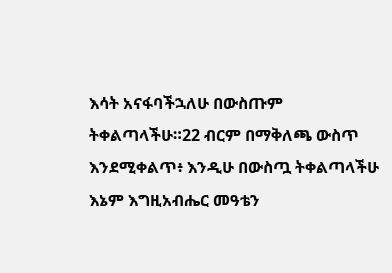እሳት አናፋባችኋለሁ በውስጡም ትቀልጣላችሁ።22 ብርም በማቅለጫ ውስጥ እንደሚቀልጥ፥ እንዲሁ በውስጧ ትቀልጣላችሁ እኔም እግዚአብሔር መዓቴን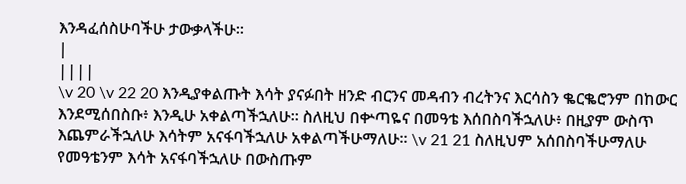እንዳፈሰስሁባችሁ ታውቃላችሁ።
|
||||
\v 20 \v 22 20 እንዲያቀልጡት እሳት ያናፉበት ዘንድ ብርንና መዳብን ብረትንና እርሳስን ቈርቈሮንም በከውር እንደሚሰበስቡ፥ እንዲሁ አቀልጣችኋለሁ። ስለዚህ በቍጣዬና በመዓቴ እሰበስባችኋለሁ፥ በዚያም ውስጥ እጨምራችኋለሁ እሳትም አናፋባችኋለሁ አቀልጣችሁማለሁ። \v 21 21 ስለዚህም አሰበስባችሁማለሁ የመዓቴንም እሳት አናፋባችኋለሁ በውስጡም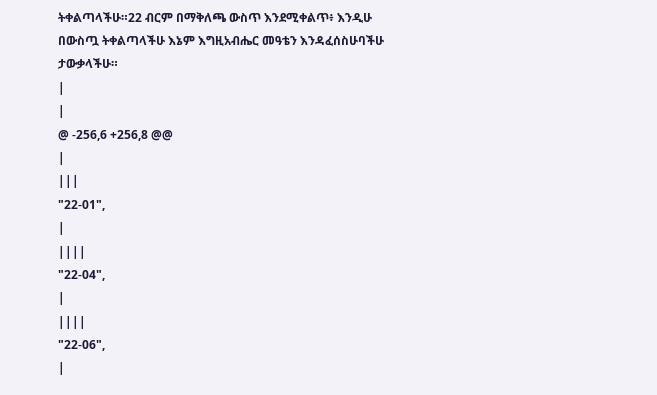ትቀልጣላችሁ።22 ብርም በማቅለጫ ውስጥ እንደሚቀልጥ፥ እንዲሁ በውስጧ ትቀልጣላችሁ እኔም እግዚአብሔር መዓቴን እንዳፈሰስሁባችሁ ታውቃላችሁ።
|
|
@ -256,6 +256,8 @@
|
|||
"22-01",
|
||||
"22-04",
|
||||
"22-06",
|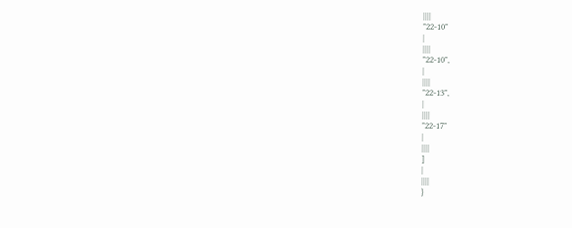||||
"22-10"
|
||||
"22-10",
|
||||
"22-13",
|
||||
"22-17"
|
||||
]
|
||||
}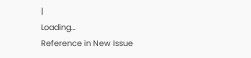|
Loading…
Reference in New Issue